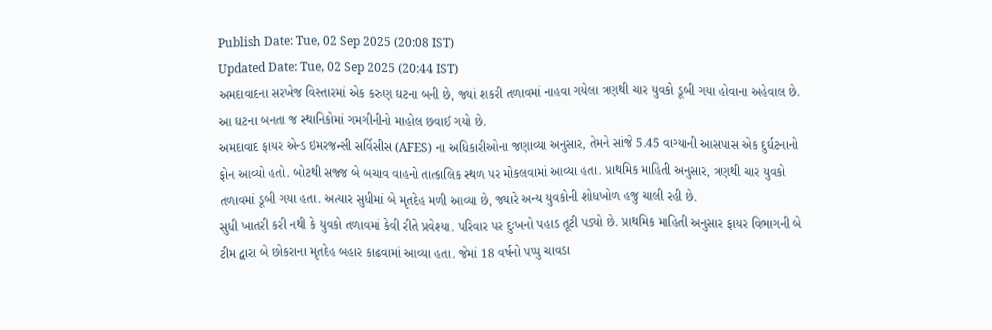Publish Date: Tue, 02 Sep 2025 (20:08 IST)
Updated Date: Tue, 02 Sep 2025 (20:44 IST)
અમદાવાદના સરખેજ વિસ્તારમાં એક કરુણ ઘટના બની છે, જ્યાં શકરી તળાવમાં નાહવા ગયેલા ત્રણથી ચાર યુવકો ડૂબી ગયા હોવાના અહેવાલ છે. આ ઘટના બનતા જ સ્થાનિકોમાં ગમગીનીનો માહોલ છવાઈ ગયો છે.
અમદાવાદ ફાયર એન્ડ ઇમરજન્સી સર્વિસીસ (AFES) ના અધિકારીઓના જણાવ્યા અનુસાર, તેમને સાંજે 5.45 વાગ્યાની આસપાસ એક દુર્ઘટનાનો ફોન આવ્યો હતો. બોટથી સજ્જ બે બચાવ વાહનો તાત્કાલિક સ્થળ પર મોકલવામાં આવ્યા હતા. પ્રાથમિક માહિતી અનુસાર, ત્રણથી ચાર યુવકો તળાવમાં ડૂબી ગયા હતા. અત્યાર સુધીમાં બે મૃતદેહ મળી આવ્યા છે, જ્યારે અન્ય યુવકોની શોધખોળ હજુ ચાલી રહી છે.
સુધી ખાતરી કરી નથી કે યુવકો તળાવમાં કેવી રીતે પ્રવેશ્યા. પરિવાર પર દુઃખનો પહાડ તૂટી પડ્યો છે. પ્રાથમિક માહિતી અનુસાર ફાયર વિભાગની બે ટીમ દ્વારા બે છોકરાના મૃતદેહ બહાર કાઢવામાં આવ્યા હતા. જેમાં 18 વર્ષનો પપ્પુ ચાવડા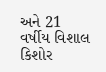અને 21 વર્ષીય વિશાલ કિશોર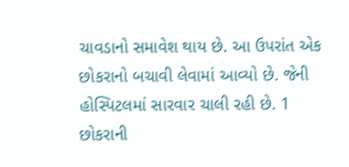ચાવડાનો સમાવેશ થાય છે. આ ઉપરાંત એક છોકરાનો બચાવી લેવામાં આવ્યો છે. જેની હોસ્પિટલમાં સારવાર ચાલી રહી છે. 1 છોકરાની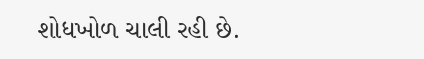શોધખોળ ચાલી રહી છે.